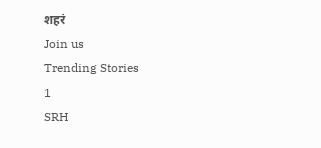शहरं
Join us
Trending Stories
1
SRH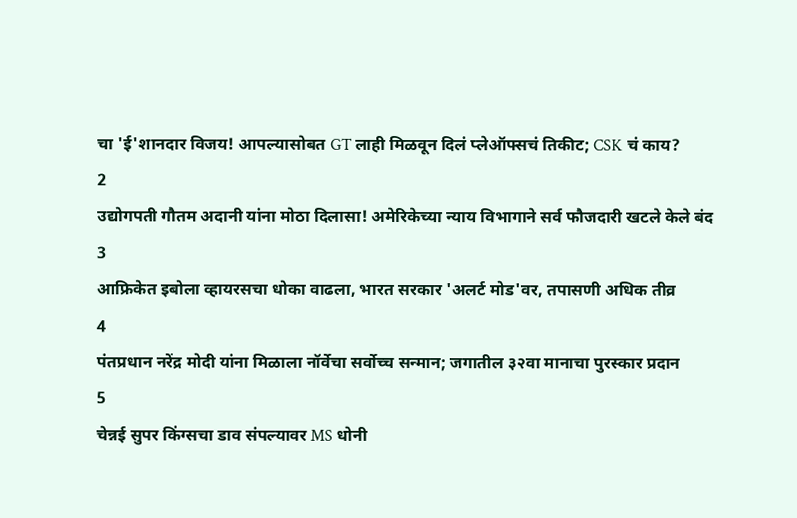चा 'ई'शानदार विजय! आपल्यासोबत GT लाही मिळवून दिलं प्लेऑफ्सचं तिकीट; CSK चं काय?
2
उद्योगपती गौतम अदानी यांना मोठा दिलासा! अमेरिकेच्या न्याय विभागाने सर्व फौजदारी खटले केले बंद
3
आफ्रिकेत इबोला व्हायरसचा धोका वाढला, भारत सरकार 'अलर्ट मोड'वर, तपासणी अधिक तीव्र
4
पंतप्रधान नरेंद्र मोदी यांना मिळाला नॉर्वेचा सर्वोच्च सन्मान; जगातील ३२वा मानाचा पुरस्कार प्रदान
5
चेन्नई सुपर किंग्सचा डाव संपल्यावर MS धोनी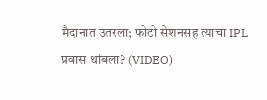मैदानात उतरला; फोटो सेशनसह त्याचा IPL प्रवास थांबला? (VIDEO)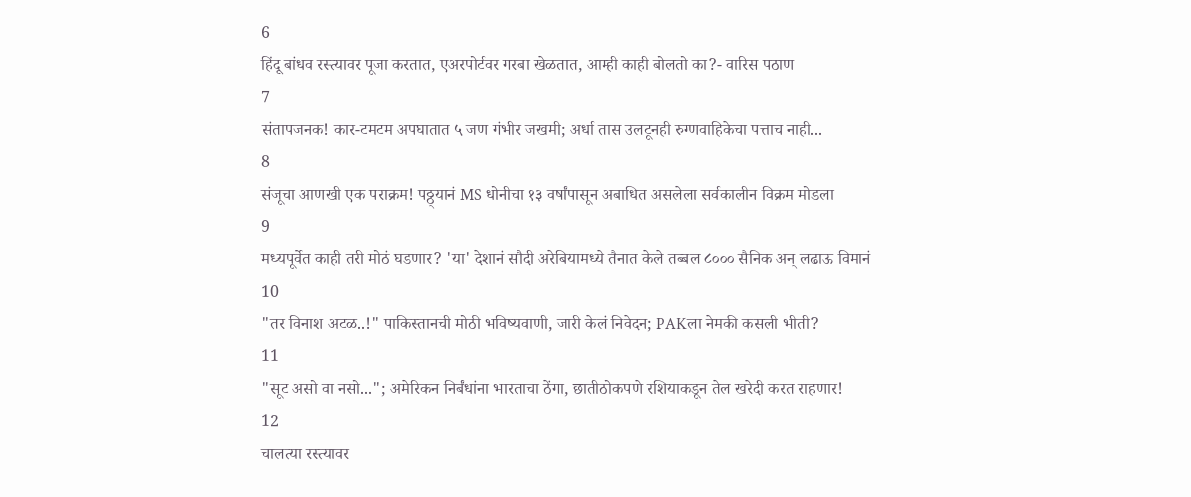6
हिंदू बांधव रस्त्यावर पूजा करतात, एअरपोर्टवर गरबा खेळतात, आम्ही काही बोलतो का?- वारिस पठाण
7
संतापजनक! कार-टमटम अपघातात ५ जण गंभीर जखमी; अर्धा तास उलटूनही रुग्णवाहिकेचा पत्ताच नाही...
8
संजूचा आणखी एक पराक्रम! पठ्ठ्यानं MS धोनीचा १३ वर्षांपासून अबाधित असलेला सर्वकालीन विक्रम मोडला
9
मध्यपूर्वेत काही तरी मोठं घडणार? 'या' देशानं सौदी अरेबियामध्ये तैनात केले तब्बल ८००० सैनिक अन् लढाऊ विमानं
10
"तर विनाश अटळ..!" पाकिस्तानची मोठी भविष्यवाणी, जारी केलं निवेदन; PAKला नेमकी कसली भीती?
11
"सूट असो वा नसो..."; अमेरिकन निर्बंधांना भारताचा ठेंगा, छातीठोकपणे रशियाकडून तेल खरेदी करत राहणार!
12
चालत्या रस्त्यावर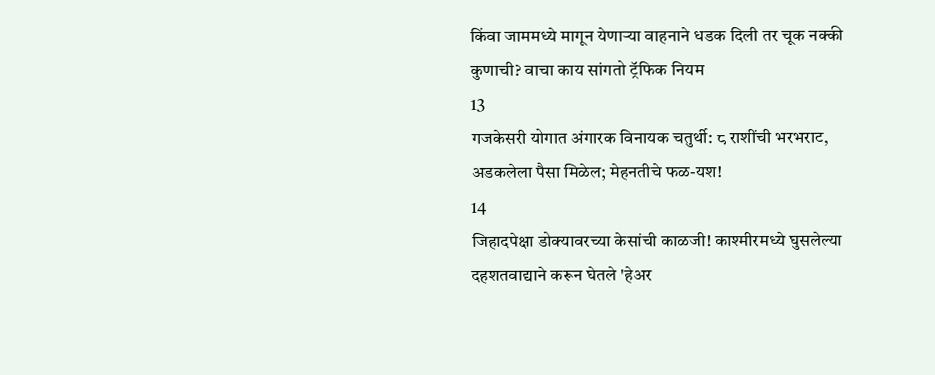किंवा जाममध्ये मागून येणाऱ्या वाहनाने धडक दिली तर चूक नक्की कुणाची? वाचा काय सांगतो ट्रॅफिक नियम
13
गजकेसरी योगात अंगारक विनायक चतुर्थी: ८ राशींची भरभराट, अडकलेला पैसा मिळेल; मेहनतीचे फळ-यश!
14
जिहादपेक्षा डोक्यावरच्या केसांची काळजी! काश्मीरमध्ये घुसलेल्या दहशतवाद्याने करून घेतले 'हेअर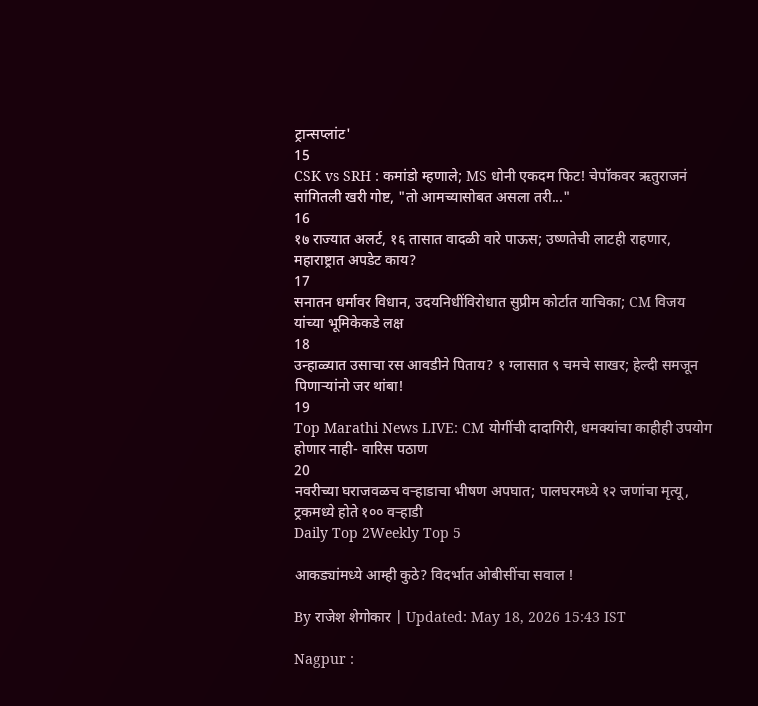ट्रान्सप्लांट'
15
CSK vs SRH : कमांडो म्हणाले; MS धोनी एकदम फिट! चेपॉकवर ऋतुराजनं सांगितली खरी गोष्ट, "तो आमच्यासोबत असला तरी..."
16
१७ राज्यात अलर्ट, १६ तासात वादळी वारे पाऊस; उष्णतेची लाटही राहणार, महाराष्ट्रात अपडेट काय?
17
सनातन धर्मावर विधान, उदयनिधींविरोधात सुप्रीम कोर्टात याचिका; CM विजय यांच्या भूमिकेकडे लक्ष
18
उन्हाळ्यात उसाचा रस आवडीने पिताय? १ ग्लासात ९ चमचे साखर; हेल्दी समजून पिणाऱ्यांनो जर थांबा!
19
Top Marathi News LIVE: CM योगींची दादागिरी, धमक्यांचा काहीही उपयोग होणार नाही- वारिस पठाण
20
नवरीच्या घराजवळच वऱ्हाडाचा भीषण अपघात; पालघरमध्ये १२ जणांचा मृत्यू, ट्रकमध्ये होते १०० वऱ्हाडी
Daily Top 2Weekly Top 5

आकड्यांमध्ये आम्ही कुठे? विदर्भात ओबीसींचा सवाल !

By राजेश शेगोकार | Updated: May 18, 2026 15:43 IST

Nagpur :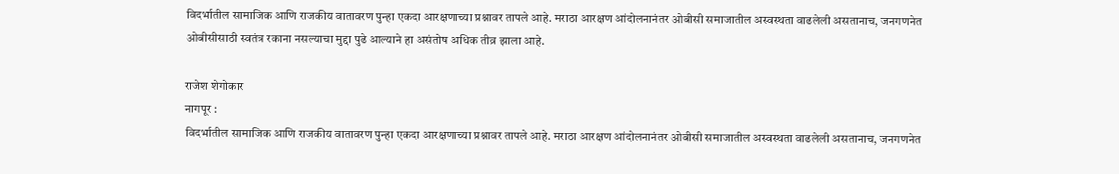विदर्भातील सामाजिक आणि राजकीय वातावरण पुन्हा एकदा आरक्षणाच्या प्रश्नावर तापले आहे. मराठा आरक्षण आंदोलनानंतर ओबीसी समाजातील अस्वस्थता वाढलेली असतानाच, जनगणनेत ओबीसीसाठी स्वतंत्र रकाना नसल्याचा मुद्दा पुढे आल्याने हा असंतोष अधिक तीव्र झाला आहे.

राजेश शेगोकार
नागपूर :
विदर्भातील सामाजिक आणि राजकीय वातावरण पुन्हा एकदा आरक्षणाच्या प्रश्नावर तापले आहे. मराठा आरक्षण आंदोलनानंतर ओबीसी समाजातील अस्वस्थता वाढलेली असतानाच, जनगणनेत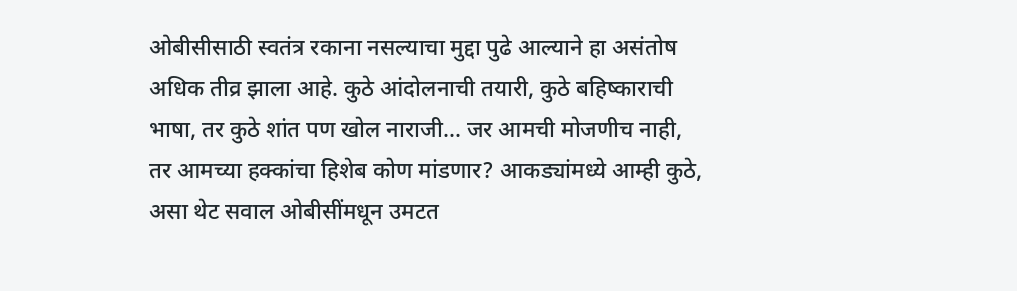ओबीसीसाठी स्वतंत्र रकाना नसल्याचा मुद्दा पुढे आल्याने हा असंतोष अधिक तीव्र झाला आहे. कुठे आंदोलनाची तयारी, कुठे बहिष्काराची भाषा, तर कुठे शांत पण खोल नाराजी... जर आमची मोजणीच नाही, तर आमच्या हक्कांचा हिशेब कोण मांडणार? आकड्यांमध्ये आम्ही कुठे, असा थेट सवाल ओबीसींमधून उमटत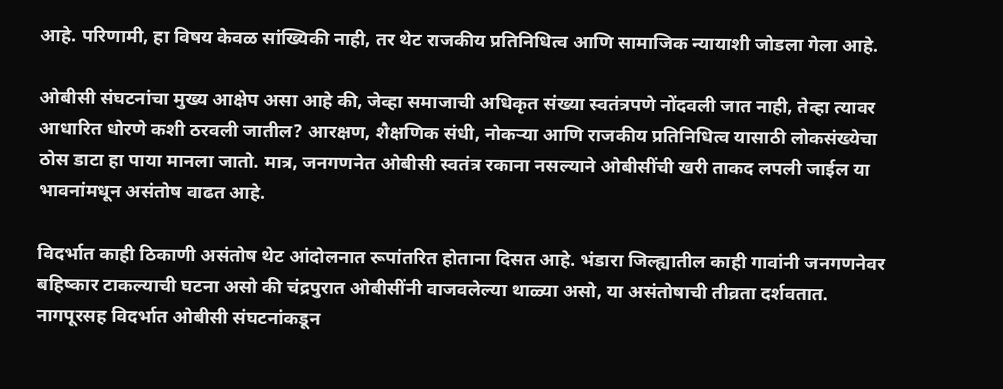आहे. परिणामी, हा विषय केवळ सांख्यिकी नाही, तर थेट राजकीय प्रतिनिधित्व आणि सामाजिक न्यायाशी जोडला गेला आहे.

ओबीसी संघटनांचा मुख्य आक्षेप असा आहे की, जेव्हा समाजाची अधिकृत संख्या स्वतंत्रपणे नोंदवली जात नाही, तेव्हा त्यावर आधारित धोरणे कशी ठरवली जातील? आरक्षण, शैक्षणिक संधी, नोकऱ्या आणि राजकीय प्रतिनिधित्व यासाठी लोकसंख्येचा ठोस डाटा हा पाया मानला जातो. मात्र, जनगणनेत ओबीसी स्वतंत्र रकाना नसल्याने ओबीसींची खरी ताकद लपली जाईल या भावनांमधून असंतोष वाढत आहे.

विदर्भात काही ठिकाणी असंतोष थेट आंदोलनात रूपांतरित होताना दिसत आहे. भंडारा जिल्ह्यातील काही गावांनी जनगणनेवर बहिष्कार टाकल्याची घटना असो की चंद्रपुरात ओबीसींनी वाजवलेल्या थाळ्या असो, या असंतोषाची तीव्रता दर्शवतात. नागपूरसह विदर्भात ओबीसी संघटनांकडून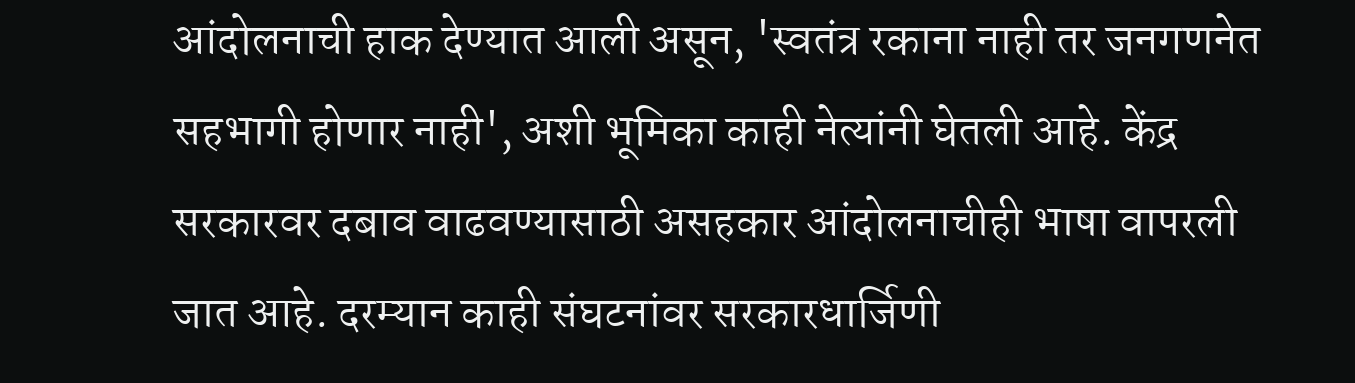आंदोलनाची हाक देण्यात आली असून, 'स्वतंत्र रकाना नाही तर जनगणनेत सहभागी होणार नाही', अशी भूमिका काही नेत्यांनी घेतली आहे. केंद्र सरकारवर दबाव वाढवण्यासाठी असहकार आंदोलनाचीही भाषा वापरली जात आहे. दरम्यान काही संघटनांवर सरकारधार्जिणी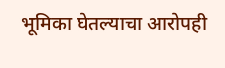भूमिका घेतल्याचा आरोपही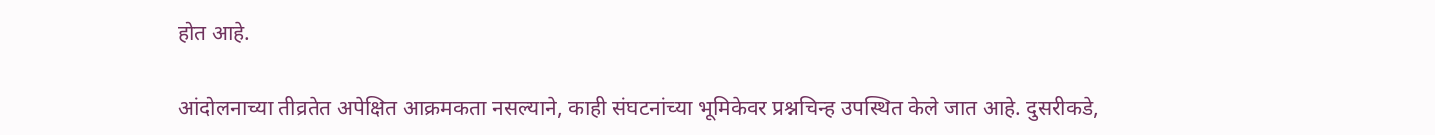होत आहे.

आंदोलनाच्या तीव्रतेत अपेक्षित आक्रमकता नसल्याने, काही संघटनांच्या भूमिकेवर प्रश्नचिन्ह उपस्थित केले जात आहे. दुसरीकडे,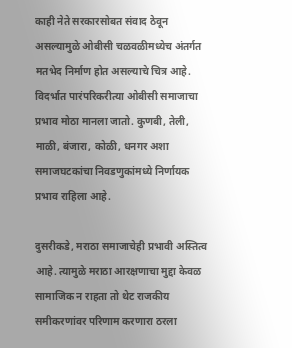काही नेते सरकारसोबत संवाद ठेवून असल्यामुळे ओबीसी चळवळीमध्येच अंतर्गत मतभेद निर्माण होत असल्याचे चित्र आहे. विदर्भात पारंपरिकरीत्या ओबीसी समाजाचा प्रभाव मोठा मानला जातो. कुणबी, तेली, माळी, बंजारा, कोळी, धनगर अशा समाजघटकांचा निवडणुकांमध्ये निर्णायक प्रभाव राहिला आहे.

दुसरीकडे, मराठा समाजाचेही प्रभावी अस्तित्व आहे. त्यामुळे मराठा आरक्षणाचा मुद्दा केवळ सामाजिक न राहता तो थेट राजकीय समीकरणांवर परिणाम करणारा ठरला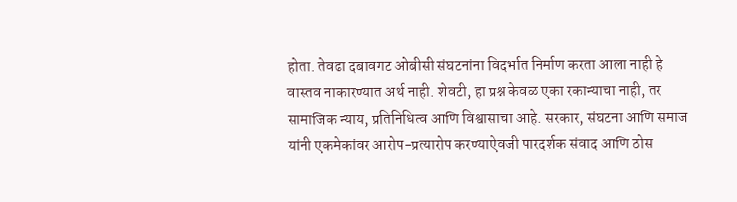होता. तेवढा दबावगट ओबीसी संघटनांना विदर्भात निर्माण करता आला नाही हे वास्तव नाकारण्यात अर्थ नाही. शेवटी, हा प्रश्न केवळ एका रकान्याचा नाही, तर सामाजिक न्याय, प्रतिनिधित्व आणि विश्वासाचा आहे. सरकार, संघटना आणि समाज यांनी एकमेकांवर आरोप-प्रत्यारोप करण्याऐवजी पारदर्शक संवाद आणि ठोस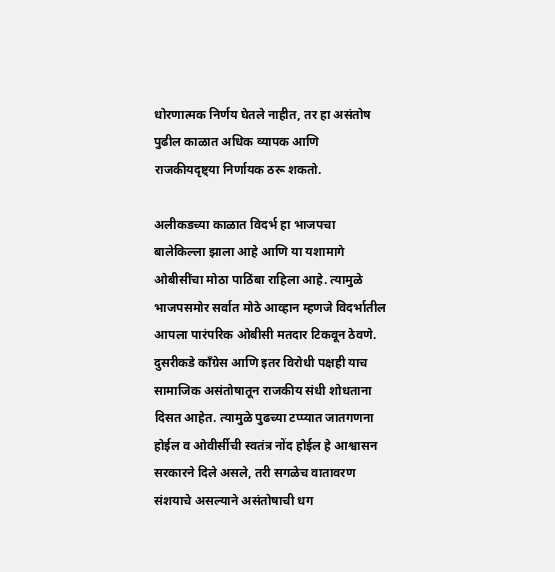धोरणात्मक निर्णय घेतले नाहीत, तर हा असंतोष पुढील काळात अधिक व्यापक आणि राजकीयदृष्ट्या निर्णायक ठरू शकतो.

अलीकडच्या काळात विदर्भ हा भाजपचा बालेकिल्ला झाला आहे आणि या यशामागे ओबीसींचा मोठा पाठिंबा राहिला आहे. त्यामुळे भाजपसमोर सर्वात मोठे आव्हान म्हणजे विदर्भातील आपला पारंपरिक ओबीसी मतदार टिकवून ठेवणे. दुसरीकडे काँग्रेस आणि इतर विरोधी पक्षही याच सामाजिक असंतोषातून राजकीय संधी शोधताना दिसत आहेत. त्यामुळे पुढच्या टप्प्यात जातगणना होईल व ओवीर्सीची स्वतंत्र नोंद होईल हे आश्वासन सरकारने दिले असले, तरी सगळेच वातावरण संशयाचे असल्याने असंतोषाची धग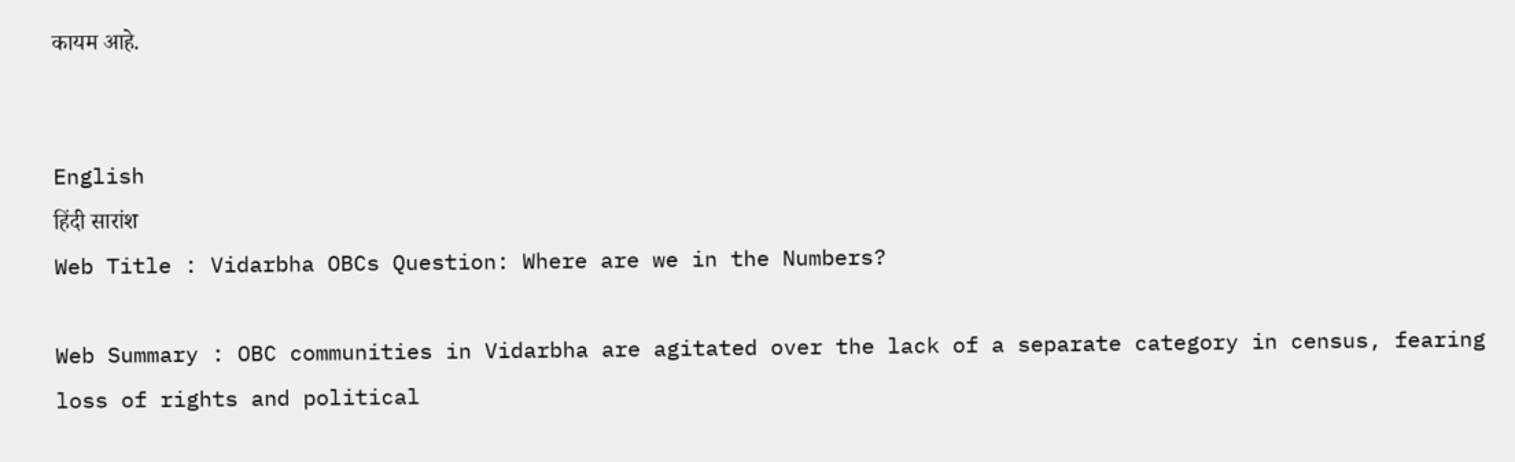कायम आहे.


English
हिंदी सारांश
Web Title : Vidarbha OBCs Question: Where are we in the Numbers?

Web Summary : OBC communities in Vidarbha are agitated over the lack of a separate category in census, fearing loss of rights and political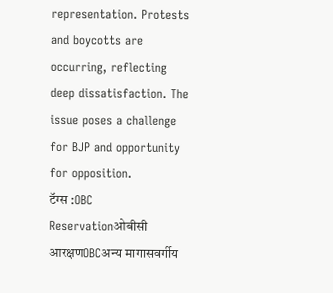representation. Protests and boycotts are occurring, reflecting deep dissatisfaction. The issue poses a challenge for BJP and opportunity for opposition.
टॅग्स :OBC Reservationओबीसी आरक्षणOBCअन्य मागासवर्गीय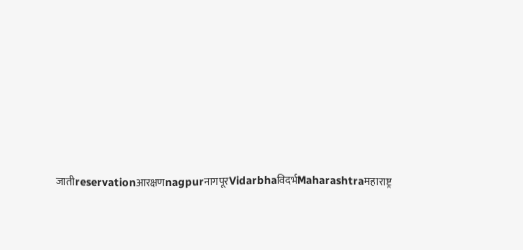जातीreservationआरक्षणnagpurनागपूरVidarbhaविदर्भMaharashtraमहाराष्ट्र